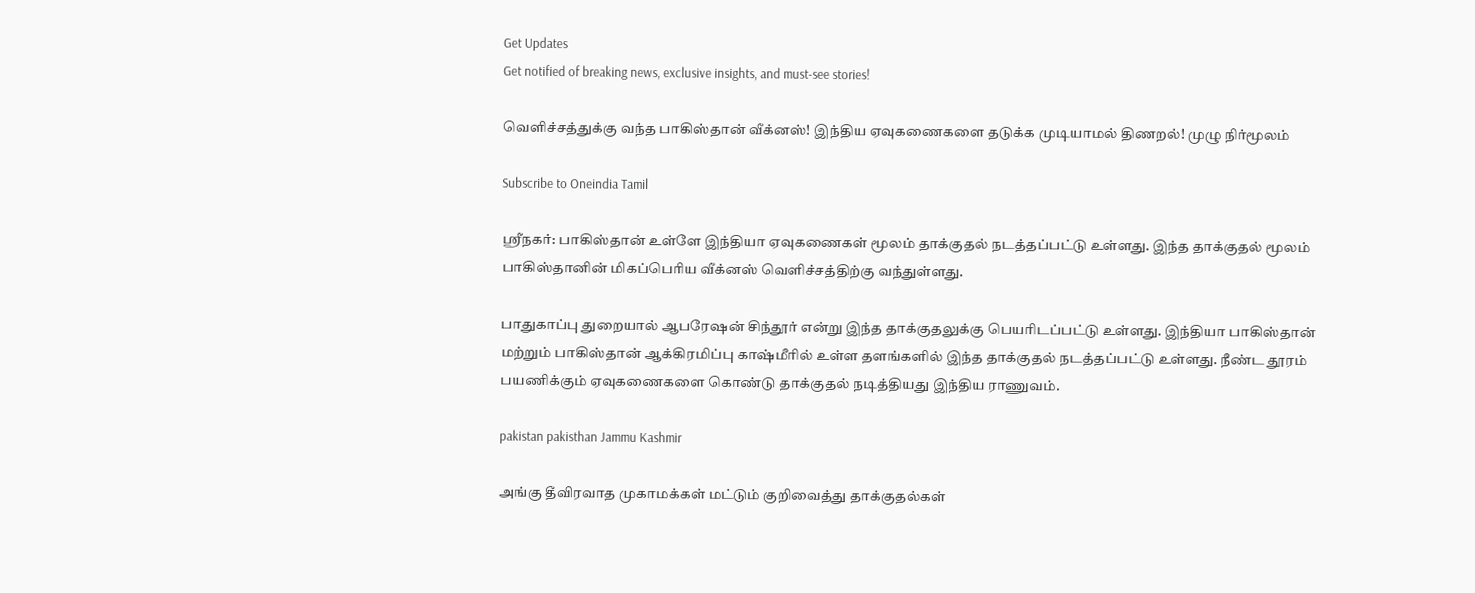Get Updates
Get notified of breaking news, exclusive insights, and must-see stories!

வெளிச்சத்துக்கு வந்த பாகிஸ்தான் வீக்னஸ்! இந்திய ஏவுகணைகளை தடுக்க முடியாமல் திணறல்! முழு நிர்மூலம்

Subscribe to Oneindia Tamil

ஸ்ரீநகர்: பாகிஸ்தான் உள்ளே இந்தியா ஏவுகணைகள் மூலம் தாக்குதல் நடத்தப்பட்டு உள்ளது. இந்த தாக்குதல் மூலம் பாகிஸ்தானின் மிகப்பெரிய வீக்னஸ் வெளிச்சத்திற்கு வந்துள்ளது.

பாதுகாப்பு துறையால் ஆபரேஷன் சிந்தூர் என்று இந்த தாக்குதலுக்கு பெயரிடப்பட்டு உள்ளது. இந்தியா பாகிஸ்தான் மற்றும் பாகிஸ்தான் ஆக்கிரமிப்பு காஷ்மீரில் உள்ள தளங்களில் இந்த தாக்குதல் நடத்தப்பட்டு உள்ளது. நீண்ட தூரம் பயணிக்கும் ஏவுகணைகளை கொண்டு தாக்குதல் நடித்தியது இந்திய ராணுவம்.

pakistan pakisthan Jammu Kashmir

அங்கு தீவிரவாத முகாமக்கள் மட்டும் குறிவைத்து தாக்குதல்கள்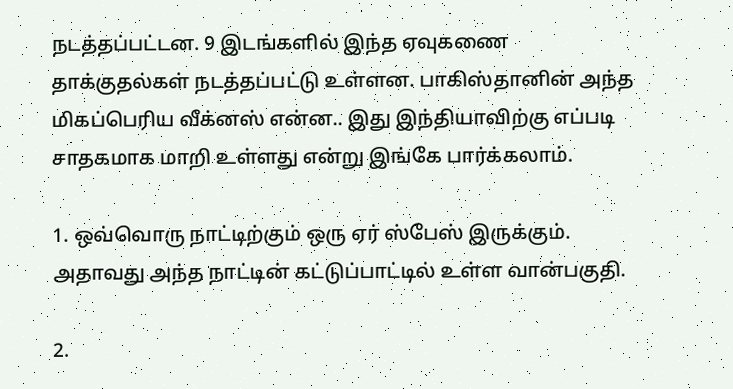நடத்தப்பட்டன. 9 இடங்களில் இந்த ஏவுகணை தாக்குதல்கள் நடத்தப்பட்டு உள்ளன. பாகிஸ்தானின் அந்த மிகப்பெரிய வீக்னஸ் என்ன.. இது இந்தியாவிற்கு எப்படி சாதகமாக மாறி உள்ளது என்று இங்கே பார்க்கலாம்.

1. ஒவ்வொரு நாட்டிற்கும் ஒரு ஏர் ஸ்பேஸ் இருக்கும். அதாவது அந்த நாட்டின் கட்டுப்பாட்டில் உள்ள வான்பகுதி.

2.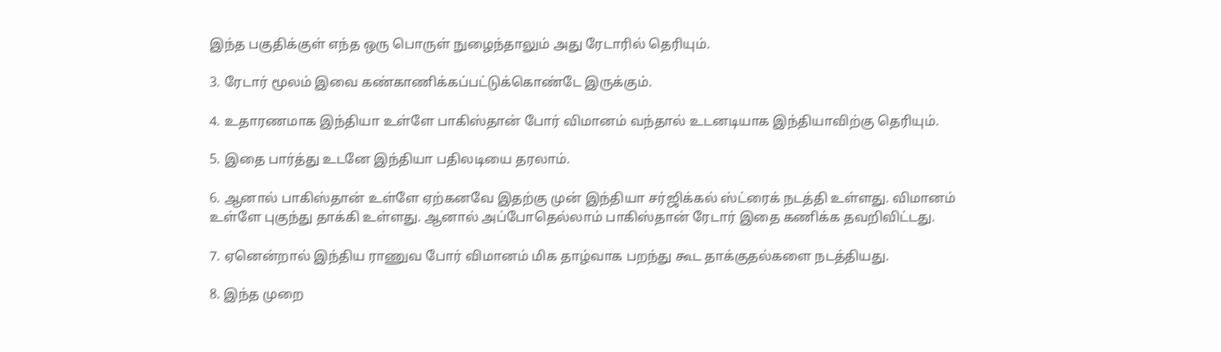இந்த பகுதிக்குள் எந்த ஒரு பொருள் நுழைந்தாலும் அது ரேடாரில் தெரியும்.

3. ரேடார் மூலம் இவை கண்காணிக்கப்பட்டுக்கொண்டே இருக்கும்.

4. உதாரணமாக இந்தியா உள்ளே பாகிஸ்தான் போர் விமானம் வந்தால் உடனடியாக இந்தியாவிற்கு தெரியும்.

5. இதை பார்த்து உடனே இந்தியா பதிலடியை தரலாம்.

6. ஆனால் பாகிஸ்தான் உள்ளே ஏற்கனவே இதற்கு முன் இந்தியா சர்ஜிக்கல் ஸ்ட்ரைக் நடத்தி உள்ளது. விமானம் உள்ளே புகுந்து தாக்கி உள்ளது. ஆனால் அப்போதெல்லாம் பாகிஸ்தான் ரேடார் இதை கணிக்க தவறிவிட்டது.

7. ஏனென்றால் இந்திய ராணுவ போர் விமானம் மிக தாழ்வாக பறந்து கூட தாக்குதல்களை நடத்தியது.

8. இந்த முறை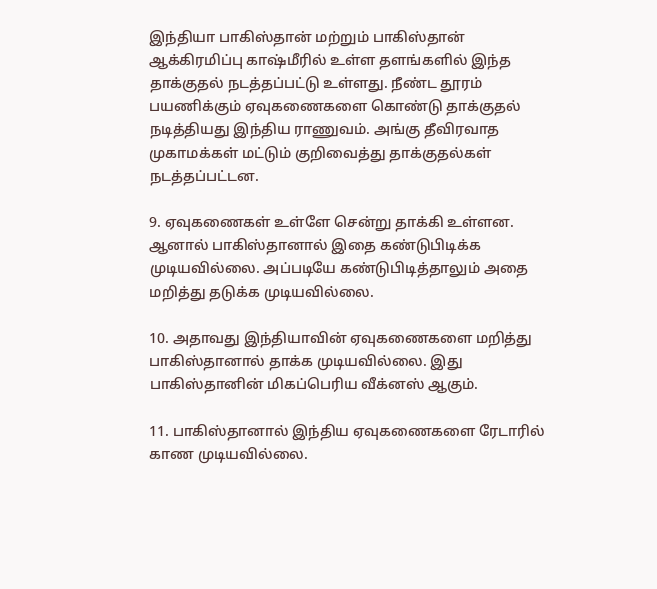இந்தியா பாகிஸ்தான் மற்றும் பாகிஸ்தான் ஆக்கிரமிப்பு காஷ்மீரில் உள்ள தளங்களில் இந்த தாக்குதல் நடத்தப்பட்டு உள்ளது. நீண்ட தூரம் பயணிக்கும் ஏவுகணைகளை கொண்டு தாக்குதல் நடித்தியது இந்திய ராணுவம். அங்கு தீவிரவாத முகாமக்கள் மட்டும் குறிவைத்து தாக்குதல்கள் நடத்தப்பட்டன.

9. ஏவுகணைகள் உள்ளே சென்று தாக்கி உள்ளன. ஆனால் பாகிஸ்தானால் இதை கண்டுபிடிக்க முடியவில்லை. அப்படியே கண்டுபிடித்தாலும் அதை மறித்து தடுக்க முடியவில்லை.

10. அதாவது இந்தியாவின் ஏவுகணைகளை மறித்து பாகிஸ்தானால் தாக்க முடியவில்லை. இது பாகிஸ்தானின் மிகப்பெரிய வீக்னஸ் ஆகும்.

11. பாகிஸ்தானால் இந்திய ஏவுகணைகளை ரேடாரில் காண முடியவில்லை.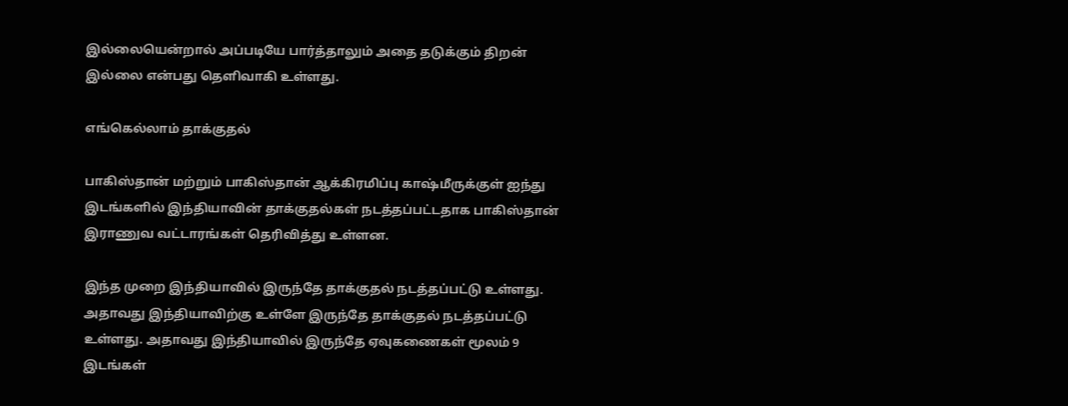இல்லையென்றால் அப்படியே பார்த்தாலும் அதை தடுக்கும் திறன் இல்லை என்பது தெளிவாகி உள்ளது.

எங்கெல்லாம் தாக்குதல்

பாகிஸ்தான் மற்றும் பாகிஸ்தான் ஆக்கிரமிப்பு காஷ்மீருக்குள் ஐந்து இடங்களில் இந்தியாவின் தாக்குதல்கள் நடத்தப்பட்டதாக பாகிஸ்தான் இராணுவ வட்டாரங்கள் தெரிவித்து உள்ளன.

இந்த முறை இந்தியாவில் இருந்தே தாக்குதல் நடத்தப்பட்டு உள்ளது. அதாவது இந்தியாவிற்கு உள்ளே இருந்தே தாக்குதல் நடத்தப்பட்டு உள்ளது. அதாவது இந்தியாவில் இருந்தே ஏவுகணைகள் மூலம் 9 இடங்கள்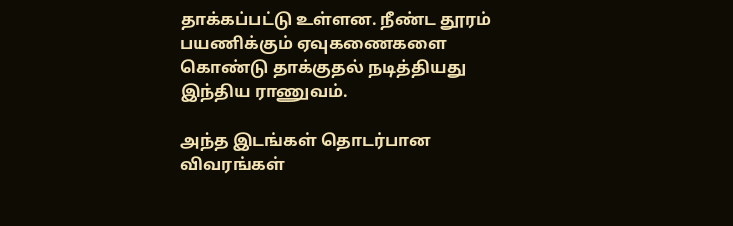தாக்கப்பட்டு உள்ளன. நீண்ட தூரம் பயணிக்கும் ஏவுகணைகளை கொண்டு தாக்குதல் நடித்தியது இந்திய ராணுவம்.

அந்த இடங்கள் தொடர்பான விவரங்கள்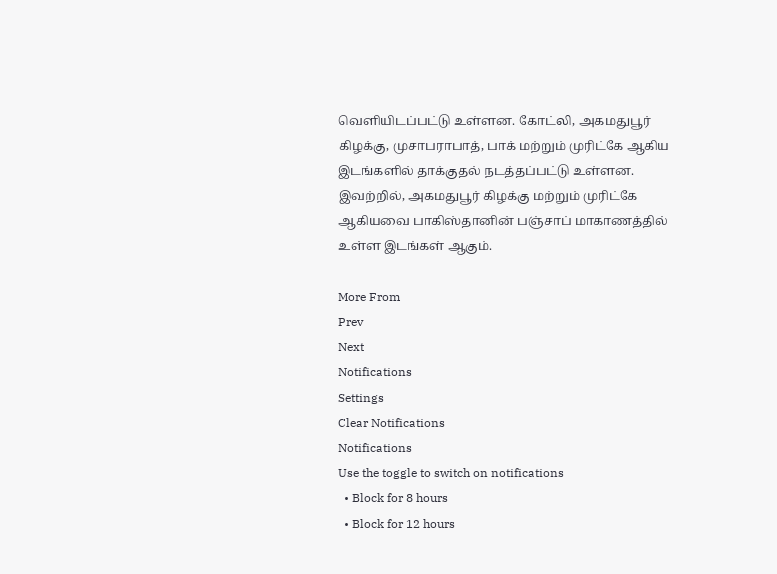வெளியிடப்பட்டு உள்ளன. கோட்லி, அகமதுபூர் கிழக்கு, முசாபராபாத், பாக் மற்றும் முரிட்கே ஆகிய இடங்களில் தாக்குதல் நடத்தப்பட்டு உள்ளன. இவற்றில், அகமதுபூர் கிழக்கு மற்றும் முரிட்கே ஆகியவை பாகிஸ்தானின் பஞ்சாப் மாகாணத்தில் உள்ள இடங்கள் ஆகும்.

More From
Prev
Next
Notifications
Settings
Clear Notifications
Notifications
Use the toggle to switch on notifications
  • Block for 8 hours
  • Block for 12 hours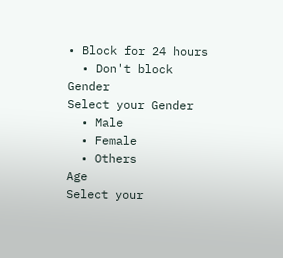• Block for 24 hours
  • Don't block
Gender
Select your Gender
  • Male
  • Female
  • Others
Age
Select your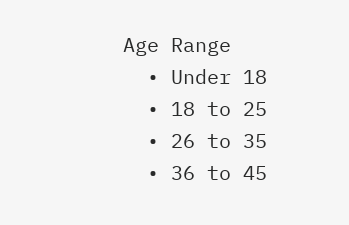Age Range
  • Under 18
  • 18 to 25
  • 26 to 35
  • 36 to 45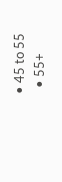• 45 to 55
  • 55+